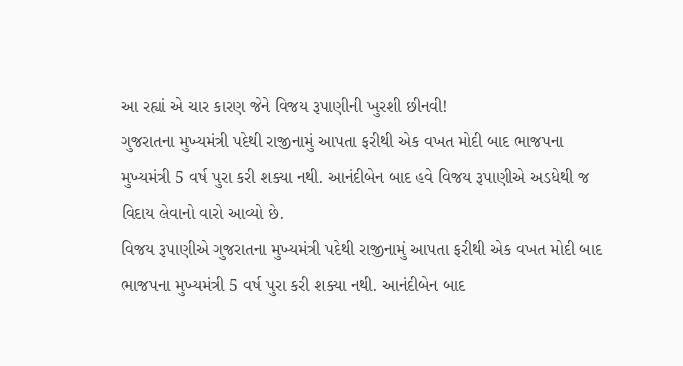આ રહ્યાં એ ચાર કારણ જેને વિજય રૂપાણીની ખુરશી છીનવી!
ગુજરાતના મુખ્યમંત્રી પદેથી રાજીનામું આપતા ફરીથી એક વખત મોદી બાદ ભાજપના મુખ્યમંત્રી 5 વર્ષ પુરા કરી શક્યા નથી. આનંદીબેન બાદ હવે વિજય રૂપાણીએ અડધેથી જ વિદાય લેવાનો વારો આવ્યો છે.
વિજય રૂપાણીએ ગુજરાતના મુખ્યમંત્રી પદેથી રાજીનામું આપતા ફરીથી એક વખત મોદી બાદ ભાજપના મુખ્યમંત્રી 5 વર્ષ પુરા કરી શક્યા નથી. આનંદીબેન બાદ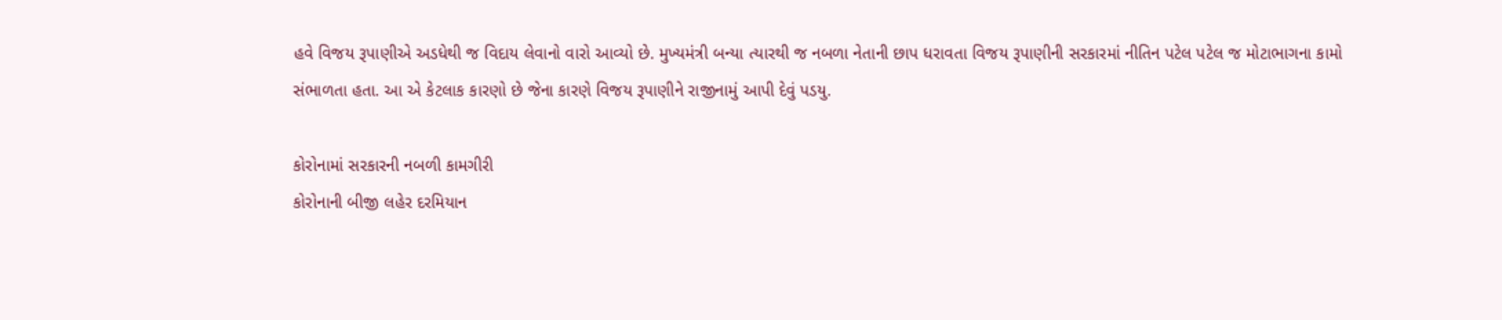હવે વિજય રૂપાણીએ અડધેથી જ વિદાય લેવાનો વારો આવ્યો છે. મુખ્યમંત્રી બન્યા ત્યારથી જ નબળા નેતાની છાપ ધરાવતા વિજય રૂપાણીની સરકારમાં નીતિન પટેલ પટેલ જ મોટાભાગના કામો સંભાળતા હતા. આ એ કેટલાક કારણો છે જેના કારણે વિજય રૂપાણીને રાજીનામું આપી દેવું પડયુ.

કોરોનામાં સરકારની નબળી કામગીરી
કોરોનાની બીજી લહેર દરમિયાન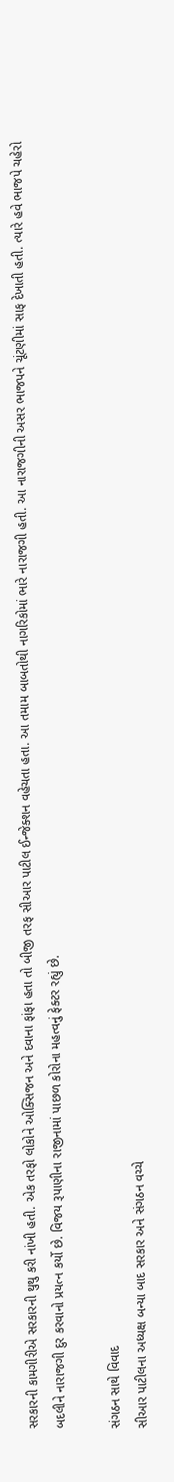સરકારની કામગીરીએ સરકારની થુથુ કરી નાંખી હતી. એક તરફો લોકોને ઓક્સિજન અને દવાના ફાંફા હતા તો બીજી તરફ સીઆર પાટીલ ઈન્જેક્શન વહેચતા હતા. આ તમામ બાબતોથી નાગરિકોમાં ભારે નારાજગી હતી. આ નારાજગીની અસર ભાજપને ચૂંટણીમાં સાફ દેખાતી હતી. ત્યારે હવે ભાજપે ચહેરો બદલીને નારાજગી દુર કરવાનો પ્રયત્ન કર્યો છે. વિજય રૂપાણીના રાજીનામાં પાછળ કોરોના મહત્વનું ફેક્ટર રહ્યું છે.

સંગઠન સાથે વિવાદ
સીઆર પાટીલના અધ્યક્ષ બન્યા બાદ સરકાર અને સંગઠન વચ્ચે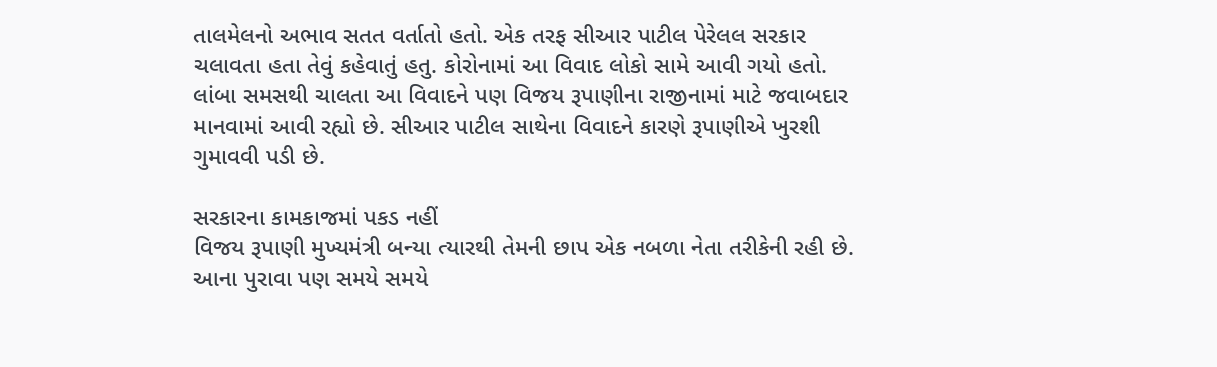તાલમેલનો અભાવ સતત વર્તાતો હતો. એક તરફ સીઆર પાટીલ પેરેલલ સરકાર ચલાવતા હતા તેવું કહેવાતું હતુ. કોરોનામાં આ વિવાદ લોકો સામે આવી ગયો હતો. લાંબા સમસથી ચાલતા આ વિવાદને પણ વિજય રૂપાણીના રાજીનામાં માટે જવાબદાર માનવામાં આવી રહ્યો છે. સીઆર પાટીલ સાથેના વિવાદને કારણે રૂપાણીએ ખુરશી ગુમાવવી પડી છે.

સરકારના કામકાજમાં પકડ નહીં
વિજય રૂપાણી મુખ્યમંત્રી બન્યા ત્યારથી તેમની છાપ એક નબળા નેતા તરીકેની રહી છે. આના પુરાવા પણ સમયે સમયે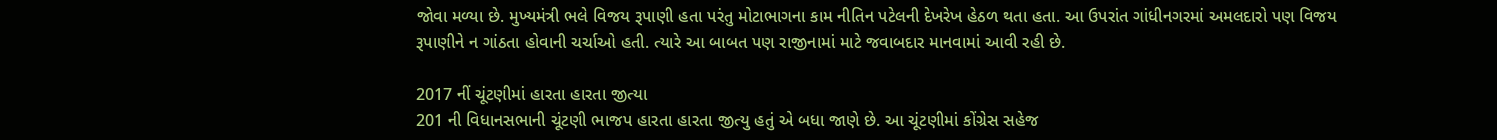જોવા મળ્યા છે. મુખ્યમંત્રી ભલે વિજય રૂપાણી હતા પરંતુ મોટાભાગના કામ નીતિન પટેલની દેખરેખ હેઠળ થતા હતા. આ ઉપરાંત ગાંધીનગરમાં અમલદારો પણ વિજય રૂપાણીને ન ગાંઠતા હોવાની ચર્ચાઓ હતી. ત્યારે આ બાબત પણ રાજીનામાં માટે જવાબદાર માનવામાં આવી રહી છે.

2017 નીં ચૂંટણીમાં હારતા હારતા જીત્યા
201 ની વિધાનસભાની ચૂંટણી ભાજપ હારતા હારતા જીત્યુ હતું એ બધા જાણે છે. આ ચૂંટણીમાં કોંગ્રેસ સહેજ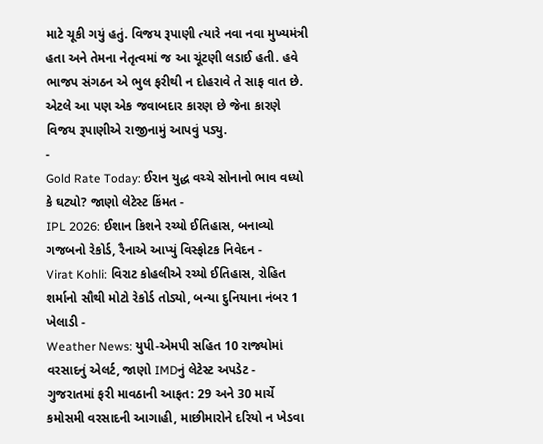માટે ચૂકી ગયું હતું. વિજય રૂપાણી ત્યારે નવા નવા મુખ્યમંત્રી હતા અને તેમના નેતૃત્વમાં જ આ ચૂંટણી લડાઈ હતી. હવે ભાજપ સંગઠન એ ભુલ ફરીથી ન દોહરાવે તે સાફ વાત છે. એટલે આ પણ એક જવાબદાર કારણ છે જેના કારણે વિજય રૂપાણીએ રાજીનામું આપવું પડ્યુ.
-
Gold Rate Today: ઈરાન યુદ્ધ વચ્ચે સોનાનો ભાવ વધ્યો કે ઘટ્યો? જાણો લેટેસ્ટ કિંમત -
IPL 2026: ઈશાન કિશને રચ્યો ઈતિહાસ, બનાવ્યો ગજબનો રેકોર્ડ, રૈનાએ આપ્યું વિસ્ફોટક નિવેદન -
Virat Kohli: વિરાટ કોહલીએ રચ્યો ઈતિહાસ, રોહિત શર્માનો સૌથી મોટો રેકોર્ડ તોડ્યો, બન્યા દુનિયાના નંબર 1 ખેલાડી -
Weather News: યુપી-એમપી સહિત 10 રાજ્યોમાં વરસાદનું એલર્ટ, જાણો IMDનું લેટેસ્ટ અપડેટ -
ગુજરાતમાં ફરી માવઠાની આફત: 29 અને 30 માર્ચે કમોસમી વરસાદની આગાહી, માછીમારોને દરિયો ન ખેડવા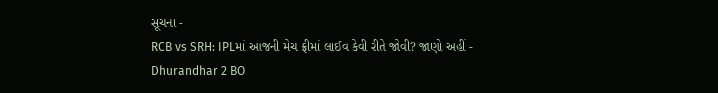સૂચના -
RCB vs SRH: IPLમાં આજની મેચ ફ્રીમાં લાઈવ કેવી રીતે જોવી? જાણો અહીં -
Dhurandhar 2 BO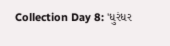Collection Day 8: 'ધુરંધર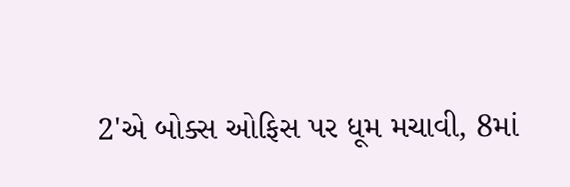2'એ બોક્સ ઓફિસ પર ધૂમ મચાવી, 8માં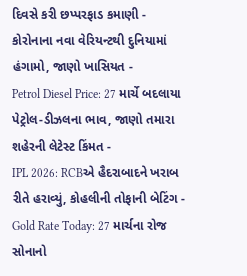દિવસે કરી છપ્પરફાડ કમાણી -
કોરોનાના નવા વેરિયન્ટથી દુનિયામાં હંગામો, જાણો ખાસિયત -
Petrol Diesel Price: 27 માર્ચે બદલાયા પેટ્રોલ-ડીઝલના ભાવ, જાણો તમારા શહેરની લેટેસ્ટ કિંમત -
IPL 2026: RCBએ હૈદરાબાદને ખરાબ રીતે હરાવ્યું, કોહલીની તોફાની બેટિંગ -
Gold Rate Today: 27 માર્ચના રોજ સોનાનો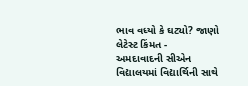ભાવ વધ્યો કે ઘટ્યો? જાણો લેટેસ્ટ કિંમત -
અમદાવાદની સીએન વિદ્યાલયમાં વિદ્યાર્થિની સાથે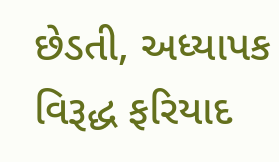છેડતી, અધ્યાપક વિરૂદ્ધ ફરિયાદ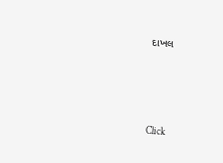દાખલ







Click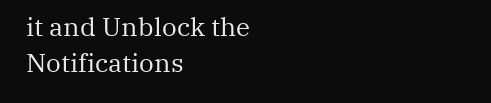it and Unblock the Notifications